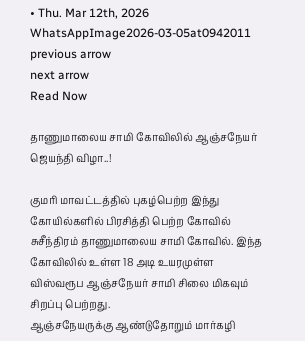• Thu. Mar 12th, 2026
WhatsAppImage2026-03-05at0942011
previous arrow
next arrow
Read Now

தாணுமாலைய சாமி கோவிலில் ஆஞ்சநேயர் ஜெயந்தி விழா..!

குமரி மாவட்டத்தில் புகழ்பெற்ற இந்து கோயில்களில் பிரசித்தி பெற்ற கோவில் சுசீந்திரம் தாணுமாலைய சாமி கோவில். இந்த கோவிலில் உள்ள 18 அடி உயரமுள்ள விஸ்வரூப ஆஞ்சநேயர் சாமி சிலை மிகவும் சிறப்பு பெற்றது.
ஆஞ்சநேயருக்கு ஆண்டுதோறும் மார்கழி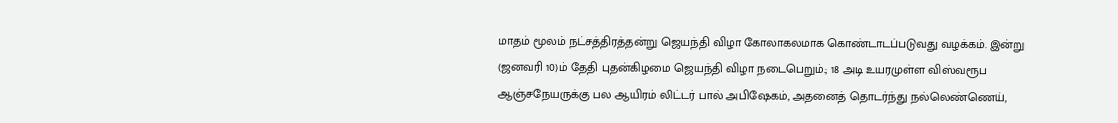மாதம் மூலம் நட்சத்திரத்தன்று ஜெயந்தி விழா கோலாகலமாக கொண்டாடப்படுவது வழக்கம். இன்று (ஜனவரி 10)ம் தேதி புதன்கிழமை ஜெயந்தி விழா நடைபெறும்.; 18 அடி உயரமுள்ள விஸ்வரூப ஆஞ்சநேயருக்கு பல ஆயிரம் லிட்டர் பால் அபிஷேகம், அதனைத் தொடர்ந்து நல்லெண்ணெய்,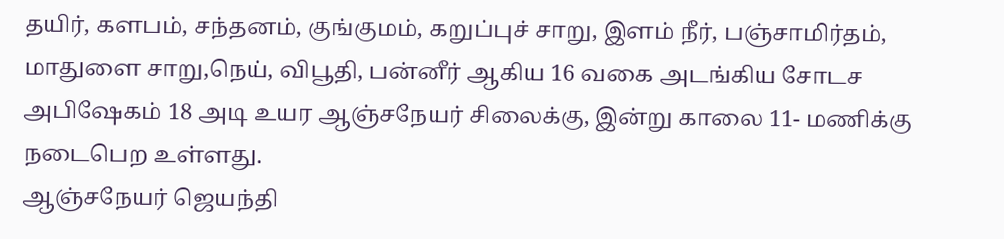தயிர், களபம், சந்தனம், குங்குமம், கறுப்புச் சாறு, இளம் நீர், பஞ்சாமிர்தம், மாதுளை சாறு,நெய், விபூதி, பன்னீர் ஆகிய 16 வகை அடங்கிய சோடச அபிஷேகம் 18 அடி உயர ஆஞ்சநேயர் சிலைக்கு, இன்று காலை 11- மணிக்கு நடைபெற உள்ளது.
ஆஞ்சநேயர் ஜெயந்தி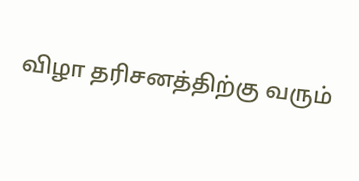விழா தரிசனத்திற்கு வரும்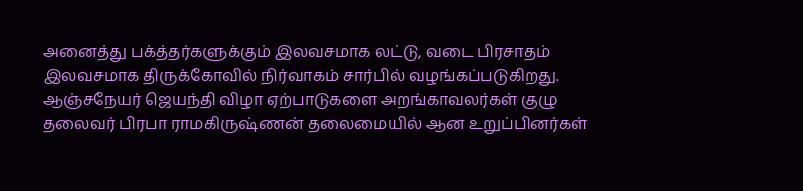அனைத்து பக்த்தர்களுக்கும் இலவசமாக லட்டு, வடை பிரசாதம் இலவசமாக திருக்கோவில் நிர்வாகம் சார்பில் வழங்கப்படுகிறது. ஆஞ்சநேயர் ஜெயந்தி விழா ஏற்பாடுகளை அறங்காவலர்கள் குழு தலைவர் பிரபா ராமகிருஷ்ணன் தலைமையில் ஆன உறுப்பினர்கள்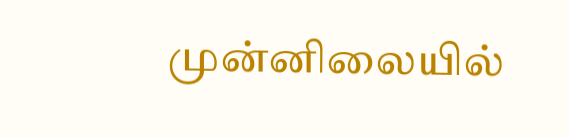முன்னிலையில்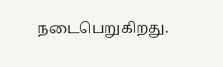நடைபெறுகிறது.